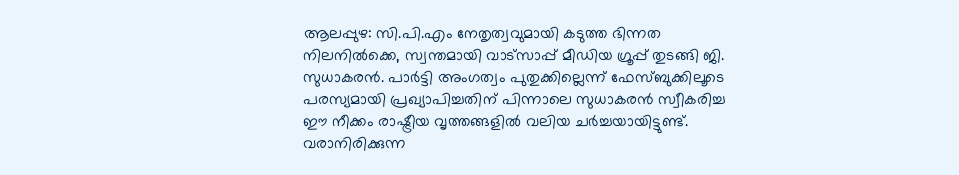ആലപ്പുഴ: സി.പി.എം നേതൃത്വവുമായി കടുത്ത ഭിന്നത നിലനിൽക്കെ, സ്വന്തമായി വാട്സാപ്പ് മീഡിയ ഗ്രൂപ്പ് തുടങ്ങി ജി. സുധാകരൻ. പാർട്ടി അംഗത്വം പുതുക്കില്ലെന്ന് ഫേസ്ബുക്കിലൂടെ പരസ്യമായി പ്രഖ്യാപിച്ചതിന് പിന്നാലെ സുധാകരൻ സ്വീകരിച്ച ഈ നീക്കം രാഷ്ട്രീയ വൃത്തങ്ങളിൽ വലിയ ചർച്ചയായിട്ടുണ്ട്. വരാനിരിക്കുന്ന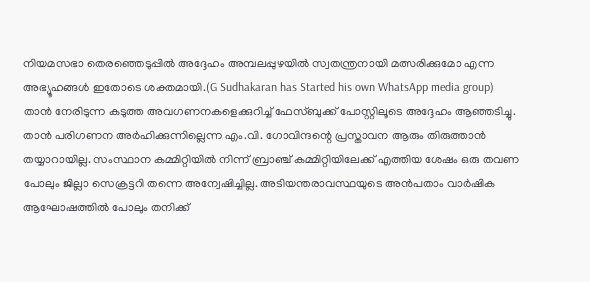നിയമസഭാ തെരഞ്ഞെടുപ്പിൽ അദ്ദേഹം അമ്പലപ്പുഴയിൽ സ്വതന്ത്രനായി മത്സരിക്കുമോ എന്ന അഭ്യൂഹങ്ങൾ ഇതോടെ ശക്തമായി.(G Sudhakaran has Started his own WhatsApp media group)
താൻ നേരിടുന്ന കടുത്ത അവഗണനകളെക്കുറിച്ച് ഫേസ്ബുക്ക് പോസ്റ്റിലൂടെ അദ്ദേഹം ആഞ്ഞടിച്ചു. താൻ പരിഗണന അർഹിക്കുന്നില്ലെന്ന എം.വി. ഗോവിന്ദന്റെ പ്രസ്താവന ആരും തിരുത്താൻ തയ്യാറായില്ല. സംസ്ഥാന കമ്മിറ്റിയിൽ നിന്ന് ബ്രാഞ്ച് കമ്മിറ്റിയിലേക്ക് എത്തിയ ശേഷം ഒരു തവണ പോലും ജില്ലാ സെക്രട്ടറി തന്നെ അന്വേഷിച്ചില്ല. അടിയന്തരാവസ്ഥയുടെ അൻപതാം വാർഷിക ആഘോഷത്തിൽ പോലും തനിക്ക്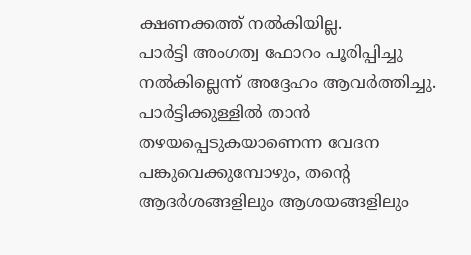ക്ഷണക്കത്ത് നൽകിയില്ല.
പാർട്ടി അംഗത്വ ഫോറം പൂരിപ്പിച്ചു നൽകില്ലെന്ന് അദ്ദേഹം ആവർത്തിച്ചു. പാർട്ടിക്കുള്ളിൽ താൻ തഴയപ്പെടുകയാണെന്ന വേദന പങ്കുവെക്കുമ്പോഴും, തന്റെ ആദർശങ്ങളിലും ആശയങ്ങളിലും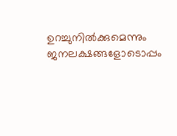ഉറച്ചുനിൽക്കുമെന്നും ജനലക്ഷങ്ങളോടൊപ്പം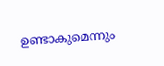ഉണ്ടാകുമെന്നും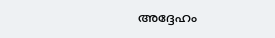അദ്ദേഹം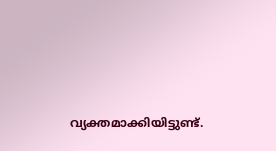വ്യക്തമാക്കിയിട്ടുണ്ട്.